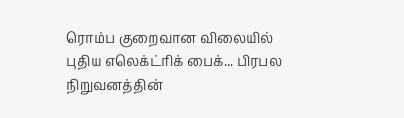ரொம்ப குறைவான விலையில் புதிய எலெக்ட்ரிக் பைக்... பிரபல நிறுவனத்தின்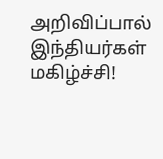அறிவிப்பால் இந்தியர்கள் மகிழ்ச்சி!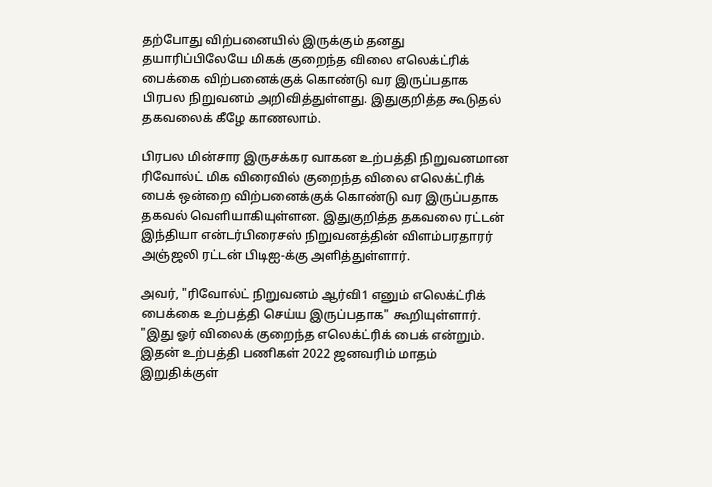தற்போது விற்பனையில் இருக்கும் தனது தயாரிப்பிலேயே மிகக் குறைந்த விலை எலெக்ட்ரிக் பைக்கை விற்பனைக்குக் கொண்டு வர இருப்பதாக பிரபல நிறுவனம் அறிவித்துள்ளது. இதுகுறித்த கூடுதல் தகவலைக் கீழே காணலாம்.

பிரபல மின்சார இருசக்கர வாகன உற்பத்தி நிறுவனமான ரிவோல்ட் மிக விரைவில் குறைந்த விலை எலெக்ட்ரிக் பைக் ஒன்றை விற்பனைக்குக் கொண்டு வர இருப்பதாக தகவல் வெளியாகியுள்ளன. இதுகுறித்த தகவலை ரட்டன் இந்தியா என்டர்பிரைசஸ் நிறுவனத்தின் விளம்பரதாரர் அஞ்ஜலி ரட்டன் பிடிஐ-க்கு அளித்துள்ளார்.

அவர், "ரிவோல்ட் நிறுவனம் ஆர்வி1 எனும் எலெக்ட்ரிக் பைக்கை உற்பத்தி செய்ய இருப்பதாக" கூறியுள்ளார். "இது ஓர் விலைக் குறைந்த எலெக்ட்ரிக் பைக் என்றும். இதன் உற்பத்தி பணிகள் 2022 ஜனவரிம் மாதம் இறுதிக்குள்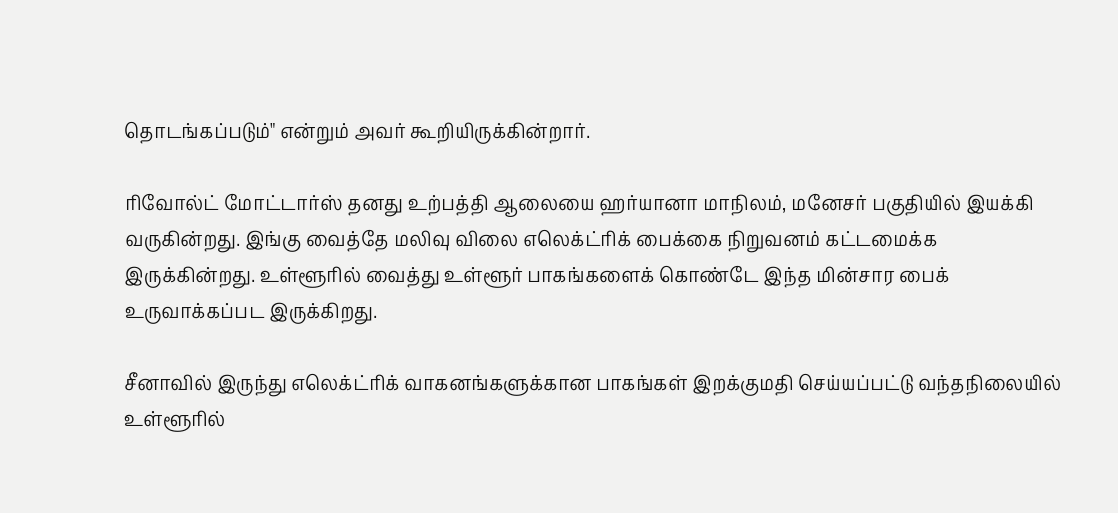தொடங்கப்படும்" என்றும் அவர் கூறியிருக்கின்றார்.

ரிவோல்ட் மோட்டார்ஸ் தனது உற்பத்தி ஆலையை ஹர்யானா மாநிலம், மனேசர் பகுதியில் இயக்கி வருகின்றது. இங்கு வைத்தே மலிவு விலை எலெக்ட்ரிக் பைக்கை நிறுவனம் கட்டமைக்க இருக்கின்றது. உள்ளூரில் வைத்து உள்ளூர் பாகங்களைக் கொண்டே இந்த மின்சார பைக் உருவாக்கப்பட இருக்கிறது.

சீனாவில் இருந்து எலெக்ட்ரிக் வாகனங்களுக்கான பாகங்கள் இறக்குமதி செய்யப்பட்டு வந்தநிலையில் உள்ளூரில்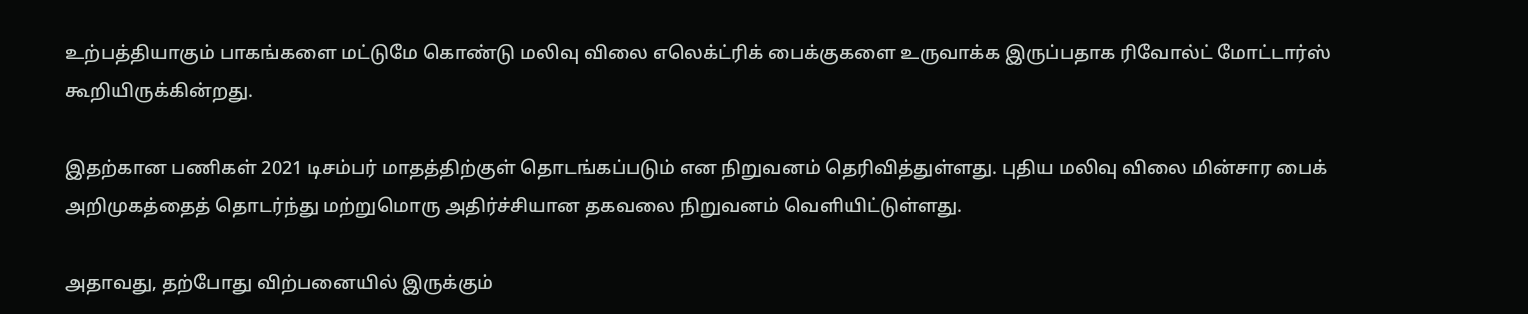உற்பத்தியாகும் பாகங்களை மட்டுமே கொண்டு மலிவு விலை எலெக்ட்ரிக் பைக்குகளை உருவாக்க இருப்பதாக ரிவோல்ட் மோட்டார்ஸ் கூறியிருக்கின்றது.

இதற்கான பணிகள் 2021 டிசம்பர் மாதத்திற்குள் தொடங்கப்படும் என நிறுவனம் தெரிவித்துள்ளது. புதிய மலிவு விலை மின்சார பைக் அறிமுகத்தைத் தொடர்ந்து மற்றுமொரு அதிர்ச்சியான தகவலை நிறுவனம் வெளியிட்டுள்ளது.

அதாவது, தற்போது விற்பனையில் இருக்கும்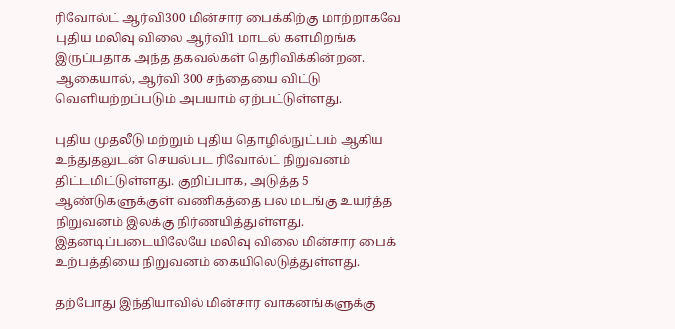ரிவோல்ட் ஆர்வி300 மின்சார பைக்கிற்கு மாற்றாகவே புதிய மலிவு விலை ஆர்வி1 மாடல் களமிறங்க இருப்பதாக அந்த தகவல்கள் தெரிவிக்கின்றன. ஆகையால், ஆர்வி 300 சந்தையை விட்டு வெளியற்றப்படும் அபயாம் ஏற்பட்டுள்ளது.

புதிய முதலீடு மற்றும் புதிய தொழில்நுட்பம் ஆகிய உந்துதலுடன் செயல்பட ரிவோல்ட் நிறுவனம் திட்டமிட்டுள்ளது. குறிப்பாக, அடுத்த 5 ஆண்டுகளுக்குள் வணிகத்தை பல மடங்கு உயர்த்த நிறுவனம் இலக்கு நிர்ணயித்துள்ளது. இதனடிப்படையிலேயே மலிவு விலை மின்சார பைக் உற்பத்தியை நிறுவனம் கையிலெடுத்துள்ளது.

தற்போது இந்தியாவில் மின்சார வாகனங்களுக்கு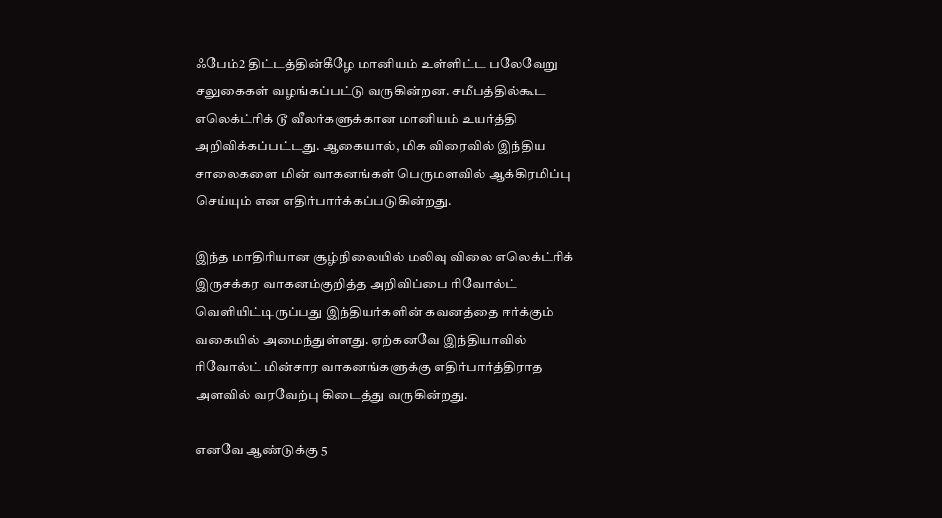ஃபேம்2 திட்டத்தின்கீழே மானியம் உள்ளிட்ட பலேவேறு சலுகைகள் வழங்கப்பட்டு வருகின்றன. சமீபத்தில்கூட எலெக்ட்ரிக் டூ வீலர்களுக்கான மானியம் உயர்த்தி அறிவிக்கப்பட்டது. ஆகையால், மிக விரைவில் இந்திய சாலைகளை மின் வாகனங்கள் பெருமளவில் ஆக்கிரமிப்பு செய்யும் என எதிர்பார்க்கப்படுகின்றது.

இந்த மாதிரியான சூழ்நிலையில் மலிவு விலை எலெக்ட்ரிக் இருசக்கர வாகனம்குறித்த அறிவிப்பை ரிவோல்ட் வெளியிட்டிருப்பது இந்தியர்களின் கவனத்தை ஈர்க்கும் வகையில் அமைந்துள்ளது. ஏற்கனவே இந்தியாவில் ரிவோல்ட் மின்சார வாகனங்களுக்கு எதிர்பார்த்திராத அளவில் வரவேற்பு கிடைத்து வருகின்றது.

எனவே ஆண்டுக்கு 5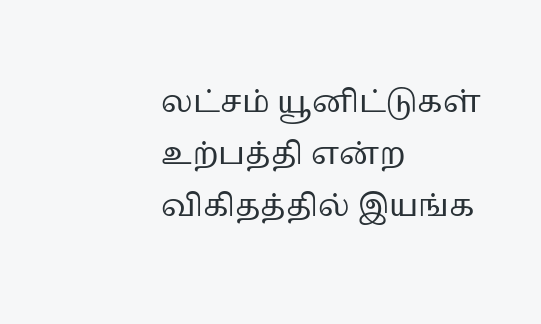லட்சம் யூனிட்டுகள் உற்பத்தி என்ற விகிதத்தில் இயங்க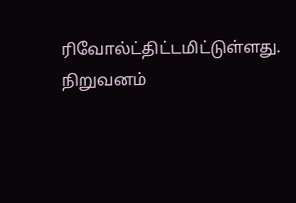ரிவோல்ட்திட்டமிட்டுள்ளது. நிறுவனம்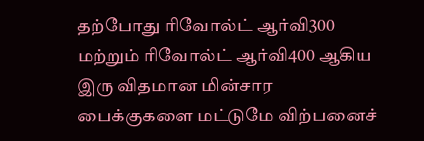தற்போது ரிவோல்ட் ஆர்வி300 மற்றும் ரிவோல்ட் ஆர்வி400 ஆகிய இரு விதமான மின்சார பைக்குகளை மட்டுமே விற்பனைச்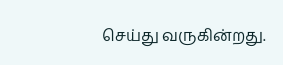செய்து வருகின்றது.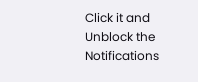Click it and Unblock the Notifications